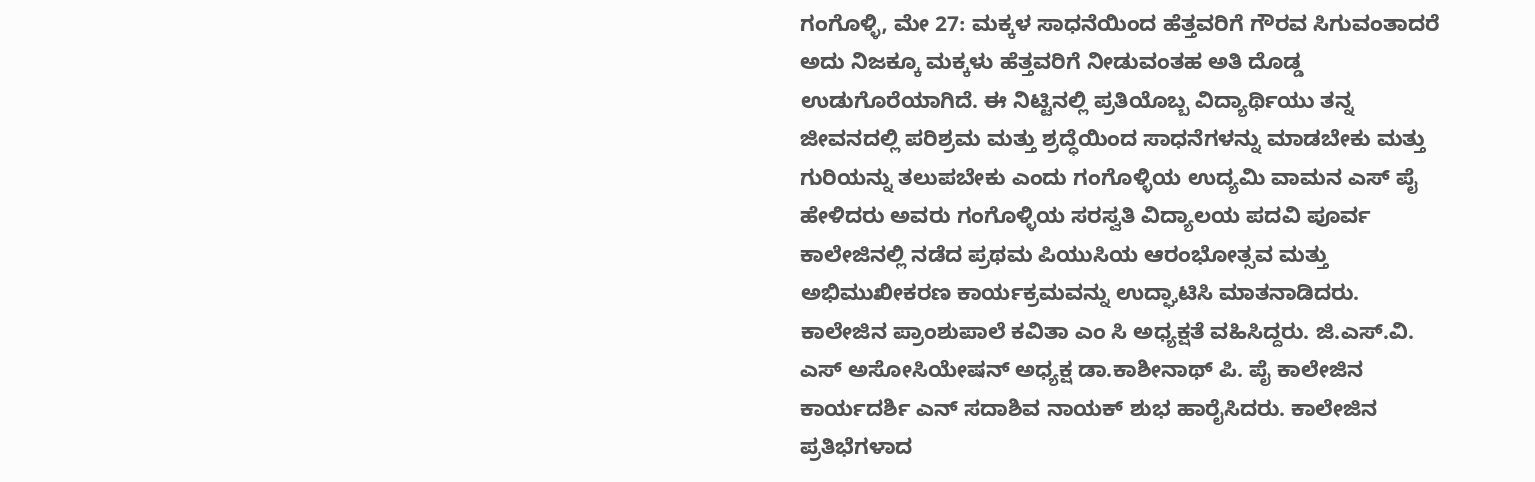ಗಂಗೊಳ್ಳಿ, ಮೇ 27: ಮಕ್ಕಳ ಸಾಧನೆಯಿಂದ ಹೆತ್ತವರಿಗೆ ಗೌರವ ಸಿಗುವಂತಾದರೆ ಅದು ನಿಜಕ್ಕೂ ಮಕ್ಕಳು ಹೆತ್ತವರಿಗೆ ನೀಡುವಂತಹ ಅತಿ ದೊಡ್ಡ ಉಡುಗೊರೆಯಾಗಿದೆ. ಈ ನಿಟ್ಟಿನಲ್ಲಿ ಪ್ರತಿಯೊಬ್ಬ ವಿದ್ಯಾರ್ಥಿಯು ತನ್ನ ಜೀವನದಲ್ಲಿ ಪರಿಶ್ರಮ ಮತ್ತು ಶ್ರದ್ಧೆಯಿಂದ ಸಾಧನೆಗಳನ್ನು ಮಾಡಬೇಕು ಮತ್ತು ಗುರಿಯನ್ನು ತಲುಪಬೇಕು ಎಂದು ಗಂಗೊಳ್ಳಿಯ ಉದ್ಯಮಿ ವಾಮನ ಎಸ್ ಪೈ ಹೇಳಿದರು ಅವರು ಗಂಗೊಳ್ಳಿಯ ಸರಸ್ವತಿ ವಿದ್ಯಾಲಯ ಪದವಿ ಪೂರ್ವ ಕಾಲೇಜಿನಲ್ಲಿ ನಡೆದ ಪ್ರಥಮ ಪಿಯುಸಿಯ ಆರಂಭೋತ್ಸವ ಮತ್ತು ಅಭಿಮುಖೀಕರಣ ಕಾರ್ಯಕ್ರಮವನ್ನು ಉದ್ಘಾಟಿಸಿ ಮಾತನಾಡಿದರು.
ಕಾಲೇಜಿನ ಪ್ರಾಂಶುಪಾಲೆ ಕವಿತಾ ಎಂ ಸಿ ಅಧ್ಯಕ್ಷತೆ ವಹಿಸಿದ್ದರು. ಜಿ.ಎಸ್.ವಿ. ಎಸ್ ಅಸೋಸಿಯೇಷನ್ ಅಧ್ಯಕ್ಷ ಡಾ.ಕಾಶೀನಾಥ್ ಪಿ. ಪೈ ಕಾಲೇಜಿನ ಕಾರ್ಯದರ್ಶಿ ಎನ್ ಸದಾಶಿವ ನಾಯಕ್ ಶುಭ ಹಾರೈಸಿದರು. ಕಾಲೇಜಿನ ಪ್ರತಿಭೆಗಳಾದ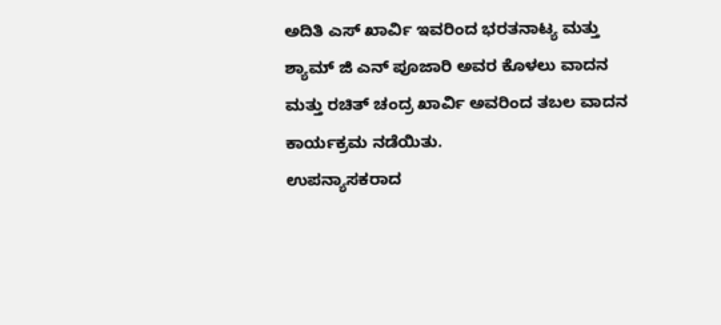ಅದಿತಿ ಎಸ್ ಖಾರ್ವಿ ಇವರಿಂದ ಭರತನಾಟ್ಯ ಮತ್ತು ಶ್ಯಾಮ್ ಜಿ ಎನ್ ಪೂಜಾರಿ ಅವರ ಕೊಳಲು ವಾದನ ಮತ್ತು ರಚಿತ್ ಚಂದ್ರ ಖಾರ್ವಿ ಅವರಿಂದ ತಬಲ ವಾದನ ಕಾರ್ಯಕ್ರಮ ನಡೆಯಿತು.
ಉಪನ್ಯಾಸಕರಾದ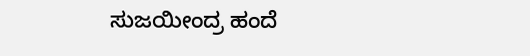ಸುಜಯೀಂದ್ರ ಹಂದೆ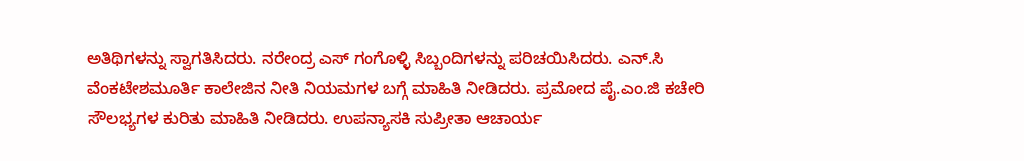ಅತಿಥಿಗಳನ್ನು ಸ್ವಾಗತಿಸಿದರು. ನರೇಂದ್ರ ಎಸ್ ಗಂಗೊಳ್ಳಿ ಸಿಬ್ಬಂದಿಗಳನ್ನು ಪರಿಚಯಿಸಿದರು. ಎನ್.ಸಿ ವೆಂಕಟೇಶಮೂರ್ತಿ ಕಾಲೇಜಿನ ನೀತಿ ನಿಯಮಗಳ ಬಗ್ಗೆ ಮಾಹಿತಿ ನೀಡಿದರು. ಪ್ರಮೋದ ಪೈ.ಎಂ.ಜಿ ಕಚೇರಿ ಸೌಲಭ್ಯಗಳ ಕುರಿತು ಮಾಹಿತಿ ನೀಡಿದರು. ಉಪನ್ಯಾಸಕಿ ಸುಪ್ರೀತಾ ಆಚಾರ್ಯ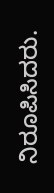ನಿರೂಪಿಸಿದರು.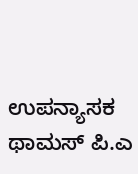ಉಪನ್ಯಾಸಕ ಥಾಮಸ್ ಪಿ.ಎ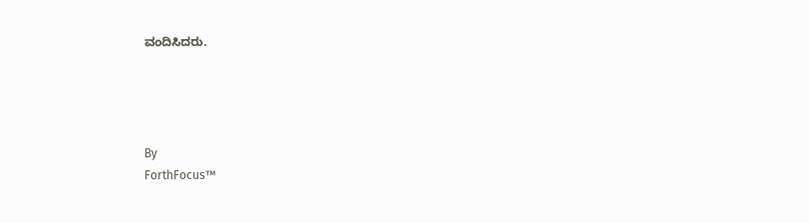ವಂದಿಸಿದರು.




By
ForthFocus™